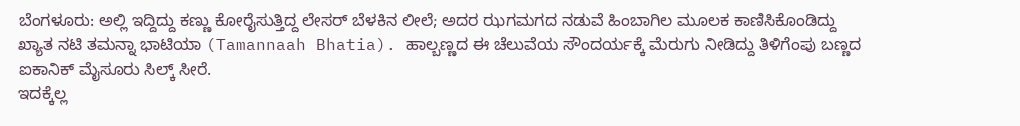ಬೆಂಗಳೂರು: ಅಲ್ಲಿ ಇದ್ದಿದ್ದು ಕಣ್ಣು ಕೋರೈಸುತ್ತಿದ್ದ ಲೇಸರ್ ಬೆಳಕಿನ ಲೀಲೆ; ಅದರ ಝಗಮಗದ ನಡುವೆ ಹಿಂಬಾಗಿಲ ಮೂಲಕ ಕಾಣಿಸಿಕೊಂಡಿದ್ದು ಖ್ಯಾತ ನಟಿ ತಮನ್ನಾ ಭಾಟಿಯಾ (Tamannaah Bhatia). ಹಾಲ್ಬಣ್ಣದ ಈ ಚೆಲುವೆಯ ಸೌಂದರ್ಯಕ್ಕೆ ಮೆರುಗು ನೀಡಿದ್ದು ತಿಳಿಗೆಂಪು ಬಣ್ಣದ ಐಕಾನಿಕ್ ಮೈಸೂರು ಸಿಲ್ಕ್ ಸೀರೆ.
ಇದಕ್ಕೆಲ್ಲ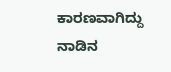ಕಾರಣವಾಗಿದ್ದು ನಾಡಿನ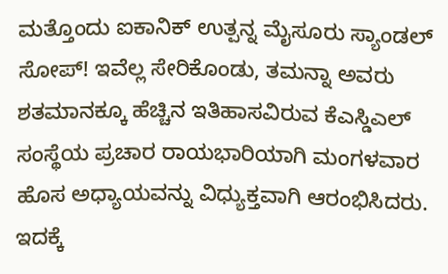ಮತ್ತೊಂದು ಐಕಾನಿಕ್ ಉತ್ಪನ್ನ ಮೈಸೂರು ಸ್ಯಾಂಡಲ್ ಸೋಪ್! ಇವೆಲ್ಲ ಸೇರಿಕೊಂಡು, ತಮನ್ನಾ ಅವರು ಶತಮಾನಕ್ಕೂ ಹೆಚ್ಚಿನ ಇತಿಹಾಸವಿರುವ ಕೆಎಸ್ಡಿಎಲ್ ಸಂಸ್ಥೆಯ ಪ್ರಚಾರ ರಾಯಭಾರಿಯಾಗಿ ಮಂಗಳವಾರ ಹೊಸ ಅಧ್ಯಾಯವನ್ನು ವಿಧ್ಯುಕ್ತವಾಗಿ ಆರಂಭಿಸಿದರು. ಇದಕ್ಕೆ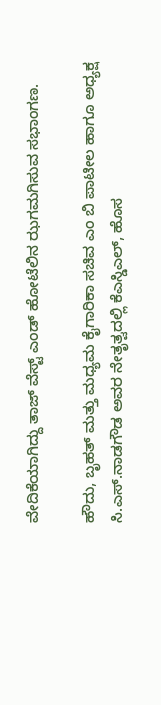ವೇದಿಕೆಯಾಗಿದ್ದು ತಾಜ್ ವೆಸ್ಟ್ ಎಂಡ್ ಹೋಟೆಲಿನ ಝಗಮಗಿಸುವ ಸಭಾಂಗಣ.

ಹೌದು, ಬೃಹತ್ ಮತ್ತು ಮಧ್ಯಮ ಕೈಗಾರಿಕಾ ಸಚಿವ ಎಂ ಬಿ ಪಾಟೀಲ ಹಾಗೂ ಅಧ್ಯಕ್ಷ ಸಿ.ಎಸ್.ನಾಡಗೌಡ ಅವರ ನೇತೃತ್ವದಲ್ಲಿ ಕೆಎಸ್ಡಿಎಲ್, ಹೊಸ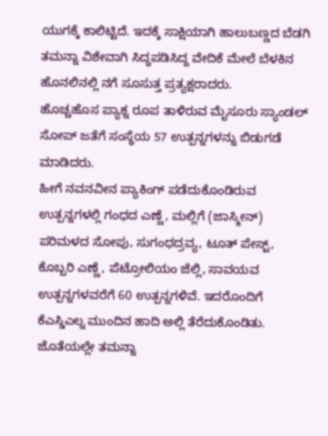ಯುಗಕ್ಕೆ ಕಾಲಿಟ್ಟಿದೆ. ಇದಕ್ಕೆ ಸಾಕ್ಷಿಯಾಗಿ ಹಾಲುಬಣ್ಣದ ಬೆಡಗಿ ತಮನ್ನಾ ವಿಶೇವಾಗಿ ಸಿದ್ಧಪಡಿಸಿದ್ದ ವೇದಿಕೆ ಮೇಲೆ ಬೆಳಕಿನ ಹೊನಲಿನಲ್ಲಿ ನಗೆ ಸೂಸುತ್ತ ಪ್ರತ್ಯಕ್ಷರಾದರು.
ಹೊಚ್ಚಹೊಸ ಪ್ಯಾಕ್ನ ರೂಪ ತಾಳಿರುವ ಮೈಸೂರು ಸ್ಯಾಂಡಲ್ ಸೋಪ್ ಜತೆಗೆ ಸಂಸ್ಥೆಯ 57 ಉತ್ಪನ್ನಗಳನ್ನು ಬಿಡುಗಡೆ ಮಾಡಿದರು.
ಹೀಗೆ ನವನವೀನ ಪ್ಯಾಕಿಂಗ್ ಪಡೆದುಕೊಂಡಿರುವ ಉತ್ಪನ್ನಗಳಲ್ಲಿ ಗಂಧದ ಎಣ್ಣೆ, ಮಲ್ಲಿಗೆ (ಜಾಸ್ಮೀನ್) ಪರಿಮಳದ ಸೋಪು, ಸುಗಂಧದ್ರವ್ಯ, ಟೂತ್ ಪೇಸ್ಟ್, ಕೊಬ್ಬರಿ ಎಣ್ಣೆ, ಪೆಟ್ರೋಲಿಯಂ ಜೆಲ್ಲಿ, ಸಾವಯವ ಉತ್ಪನ್ನಗಳವರೆಗೆ 60 ಉತ್ಪನ್ನಗಳಿವೆ. ಇದರೊಂದಿಗೆ ಕೆಎಸ್ಡಿಎಲ್ನ ಮುಂದಿನ ಹಾದಿ ಅಲ್ಲಿ ತೆರೆದುಕೊಂಡಿತು. ಜೊತೆಯಲ್ಲೇ ತಮನ್ನಾ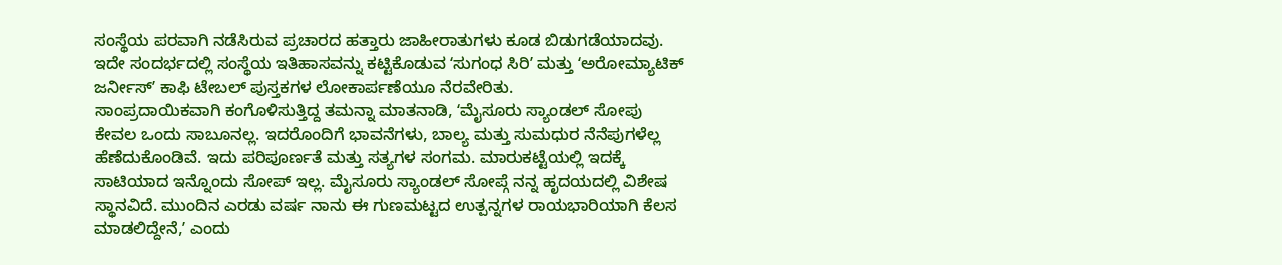ಸಂಸ್ಥೆಯ ಪರವಾಗಿ ನಡೆಸಿರುವ ಪ್ರಚಾರದ ಹತ್ತಾರು ಜಾಹೀರಾತುಗಳು ಕೂಡ ಬಿಡುಗಡೆಯಾದವು. ಇದೇ ಸಂದರ್ಭದಲ್ಲಿ ಸಂಸ್ಥೆಯ ಇತಿಹಾಸವನ್ನು ಕಟ್ಟಿಕೊಡುವ ʻಸುಗಂಧ ಸಿರಿʼ ಮತ್ತು ʻಅರೋಮ್ಯಾಟಿಕ್ ಜರ್ನೀಸ್ʼ ಕಾಫಿ ಟೇಬಲ್ ಪುಸ್ತಕಗಳ ಲೋಕಾರ್ಪಣೆಯೂ ನೆರವೇರಿತು.
ಸಾಂಪ್ರದಾಯಿಕವಾಗಿ ಕಂಗೊಳಿಸುತ್ತಿದ್ದ ತಮನ್ನಾ ಮಾತನಾಡಿ, ʻಮೈಸೂರು ಸ್ಯಾಂಡಲ್ ಸೋಪು ಕೇವಲ ಒಂದು ಸಾಬೂನಲ್ಲ. ಇದರೊಂದಿಗೆ ಭಾವನೆಗಳು, ಬಾಲ್ಯ ಮತ್ತು ಸುಮಧುರ ನೆನೆಪುಗಳೆಲ್ಲ ಹೆಣೆದುಕೊಂಡಿವೆ. ಇದು ಪರಿಪೂರ್ಣತೆ ಮತ್ತು ಸತ್ಯಗಳ ಸಂಗಮ. ಮಾರುಕಟ್ಟೆಯಲ್ಲಿ ಇದಕ್ಕೆ ಸಾಟಿಯಾದ ಇನ್ನೊಂದು ಸೋಪ್ ಇಲ್ಲ. ಮೈಸೂರು ಸ್ಯಾಂಡಲ್ ಸೋಪ್ಗೆ ನನ್ನ ಹೃದಯದಲ್ಲಿ ವಿಶೇಷ ಸ್ಥಾನವಿದೆ. ಮುಂದಿನ ಎರಡು ವರ್ಷ ನಾನು ಈ ಗುಣಮಟ್ಟದ ಉತ್ಪನ್ನಗಳ ರಾಯಭಾರಿಯಾಗಿ ಕೆಲಸ ಮಾಡಲಿದ್ದೇನೆ,ʼ ಎಂದು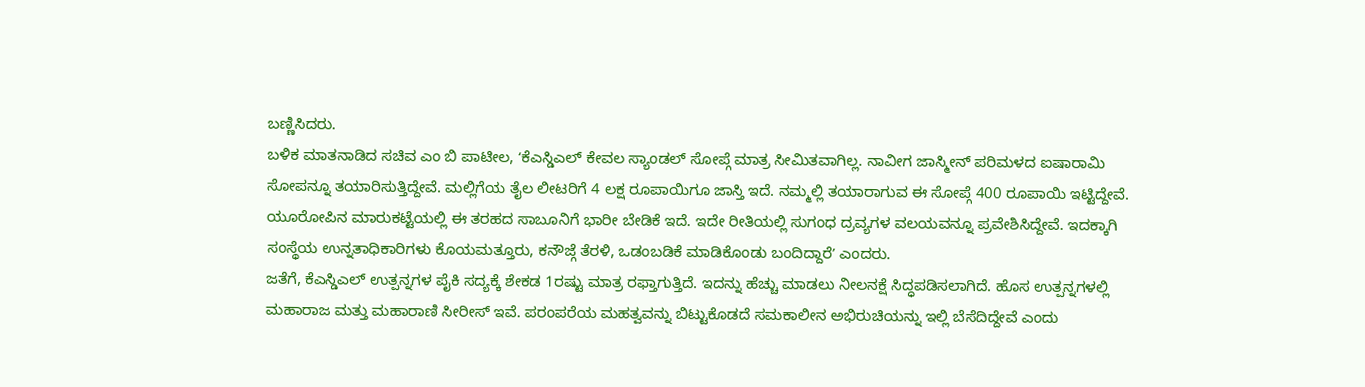ಬಣ್ಣಿಸಿದರು.
ಬಳಿಕ ಮಾತನಾಡಿದ ಸಚಿವ ಎಂ ಬಿ ಪಾಟೀಲ, ʻಕೆಎಸ್ಡಿಎಲ್ ಕೇವಲ ಸ್ಯಾಂಡಲ್ ಸೋಪ್ಗೆ ಮಾತ್ರ ಸೀಮಿತವಾಗಿಲ್ಲ. ನಾವೀಗ ಜಾಸ್ಮೀನ್ ಪರಿಮಳದ ಐಷಾರಾಮಿ ಸೋಪನ್ನೂ ತಯಾರಿಸುತ್ತಿದ್ದೇವೆ. ಮಲ್ಲಿಗೆಯ ತೈಲ ಲೀಟರಿಗೆ 4 ಲಕ್ಷ ರೂಪಾಯಿಗೂ ಜಾಸ್ತಿ ಇದೆ. ನಮ್ಮಲ್ಲಿ ತಯಾರಾಗುವ ಈ ಸೋಪ್ಗೆ 400 ರೂಪಾಯಿ ಇಟ್ಟಿದ್ದೇವೆ. ಯೂರೋಪಿನ ಮಾರುಕಟ್ಟೆಯಲ್ಲಿ ಈ ತರಹದ ಸಾಬೂನಿಗೆ ಭಾರೀ ಬೇಡಿಕೆ ಇದೆ. ಇದೇ ರೀತಿಯಲ್ಲಿ ಸುಗಂಧ ದ್ರವ್ಯಗಳ ವಲಯವನ್ನೂ ಪ್ರವೇಶಿಸಿದ್ದೇವೆ. ಇದಕ್ಕಾಗಿ ಸಂಸ್ಥೆಯ ಉನ್ನತಾಧಿಕಾರಿಗಳು ಕೊಯಮತ್ತೂರು, ಕನೌಜ್ಗೆ ತೆರಳಿ, ಒಡಂಬಡಿಕೆ ಮಾಡಿಕೊಂಡು ಬಂದಿದ್ದಾರೆʼ ಎಂದರು.
ಜತೆಗೆ, ಕೆಎಸ್ಡಿಎಲ್ ಉತ್ಪನ್ನಗಳ ಪೈಕಿ ಸದ್ಯಕ್ಕೆ ಶೇಕಡ 1ರಷ್ಟು ಮಾತ್ರ ರಫ್ತಾಗುತ್ತಿದೆ. ಇದನ್ನು ಹೆಚ್ಚು ಮಾಡಲು ನೀಲನಕ್ಷೆ ಸಿದ್ಧಪಡಿಸಲಾಗಿದೆ. ಹೊಸ ಉತ್ಪನ್ನಗಳಲ್ಲಿ ಮಹಾರಾಜ ಮತ್ತು ಮಹಾರಾಣಿ ಸೀರೀಸ್ ಇವೆ. ಪರಂಪರೆಯ ಮಹತ್ವವನ್ನು ಬಿಟ್ಟುಕೊಡದೆ ಸಮಕಾಲೀನ ಅಭಿರುಚಿಯನ್ನು ಇಲ್ಲಿ ಬೆಸೆದಿದ್ದೇವೆ ಎಂದು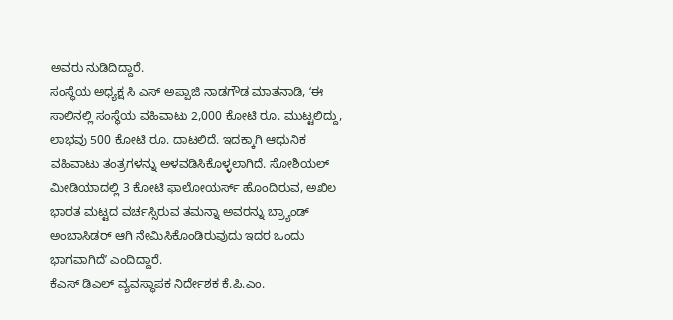ಅವರು ನುಡಿದಿದ್ದಾರೆ.
ಸಂಸ್ಥೆಯ ಅಧ್ಯಕ್ಷ ಸಿ ಎಸ್ ಅಪ್ಪಾಜಿ ನಾಡಗೌಡ ಮಾತನಾಡಿ, ʻಈ ಸಾಲಿನಲ್ಲಿ ಸಂಸ್ಥೆಯ ವಹಿವಾಟು 2,000 ಕೋಟಿ ರೂ. ಮುಟ್ಟಲಿದ್ದು, ಲಾಭವು 500 ಕೋಟಿ ರೂ. ದಾಟಲಿದೆ. ಇದಕ್ಕಾಗಿ ಆಧುನಿಕ ವಹಿವಾಟು ತಂತ್ರಗಳನ್ನು ಅಳವಡಿಸಿಕೊಳ್ಳಲಾಗಿದೆ. ಸೋಶಿಯಲ್ ಮೀಡಿಯಾದಲ್ಲಿ 3 ಕೋಟಿ ಫಾಲೋಯರ್ಸ್ ಹೊಂದಿರುವ, ಅಖಿಲ ಭಾರತ ಮಟ್ಟದ ವರ್ಚಸ್ಸಿರುವ ತಮನ್ನಾ ಅವರನ್ನು ಬ್ರ್ಯಾಂಡ್ ಅಂಬಾಸಿಡರ್ ಆಗಿ ನೇಮಿಸಿಕೊಂಡಿರುವುದು ಇದರ ಒಂದು ಭಾಗವಾಗಿದೆʼ ಎಂದಿದ್ದಾರೆ.
ಕೆಎಸ್ ಡಿಎಲ್ ವ್ಯವಸ್ಥಾಪಕ ನಿರ್ದೇಶಕ ಕೆ.ಪಿ.ಎಂ.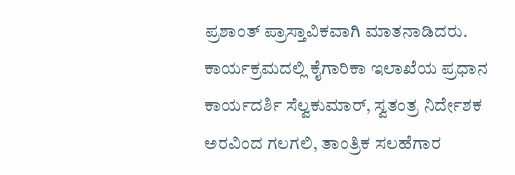ಪ್ರಶಾಂತ್ ಪ್ರಾಸ್ತಾವಿಕವಾಗಿ ಮಾತನಾಡಿದರು.
ಕಾರ್ಯಕ್ರಮದಲ್ಲಿ ಕೈಗಾರಿಕಾ ಇಲಾಖೆಯ ಪ್ರಧಾನ ಕಾರ್ಯದರ್ಶಿ ಸೆಲ್ವಕುಮಾರ್, ಸ್ವತಂತ್ರ ನಿರ್ದೇಶಕ ಅರವಿಂದ ಗಲಗಲಿ, ತಾಂತ್ರಿಕ ಸಲಹೆಗಾರ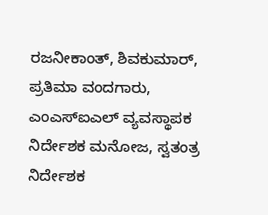ರಜನೀಕಾಂತ್, ಶಿವಕುಮಾರ್, ಪ್ರತಿಮಾ ವಂದಗಾರು, ಎಂಎಸ್ಐಎಲ್ ವ್ಯವಸ್ಥಾಪಕ ನಿರ್ದೇಶಕ ಮನೋಜ, ಸ್ವತಂತ್ರ ನಿರ್ದೇಶಕ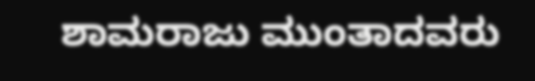ಶಾಮರಾಜು ಮುಂತಾದವರು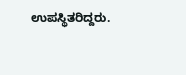ಉಪಸ್ಥಿತರಿದ್ದರು.